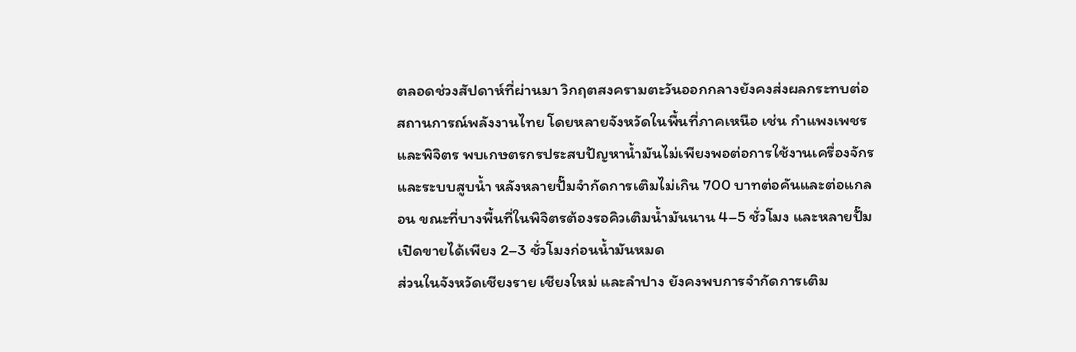ตลอดช่วงสัปดาห์ที่ผ่านมา วิกฤตสงครามตะวันออกกลางยังคงส่งผลกระทบต่อสถานการณ์พลังงานไทย โดยหลายจังหวัดในพื้นที่ภาคเหนือ เช่น กำแพงเพชรและพิจิตร พบเกษตรกรประสบปัญหาน้ำมันไม่เพียงพอต่อการใช้งานเครื่องจักรและระบบสูบน้ำ หลังหลายปั๊มจำกัดการเติมไม่เกิน 700 บาทต่อคันและต่อแกลอน ขณะที่บางพื้นที่ในพิจิตรต้องรอคิวเติมน้ำมันนาน 4–5 ชั่วโมง และหลายปั๊มเปิดขายได้เพียง 2–3 ชั่วโมงก่อนน้ำมันหมด
ส่วนในจังหวัดเชียงราย เชียงใหม่ และลำปาง ยังคงพบการจำกัดการเติม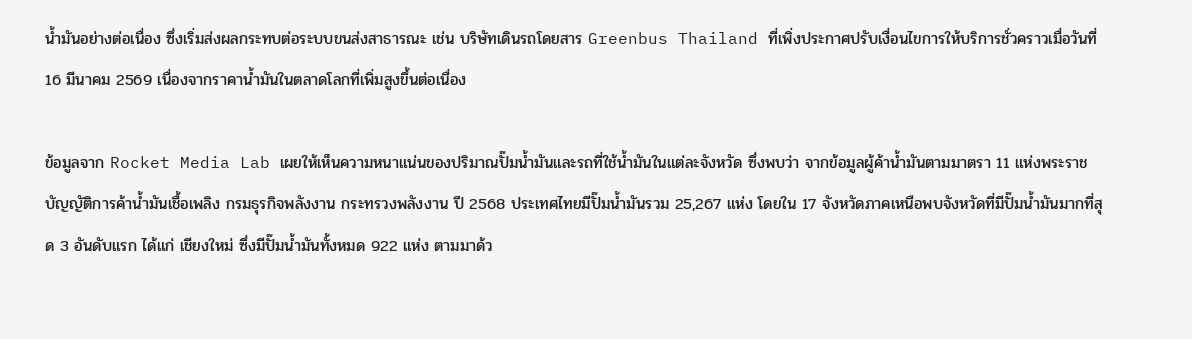น้ำมันอย่างต่อเนื่อง ซึ่งเริ่มส่งผลกระทบต่อระบบขนส่งสาธารณะ เช่น บริษัทเดินรถโดยสาร Greenbus Thailand ที่เพิ่งประกาศปรับเงื่อนไขการให้บริการชั่วคราวเมื่อวันที่ 16 มีนาคม 2569 เนื่องจากราคาน้ำมันในตลาดโลกที่เพิ่มสูงขึ้นต่อเนื่อง

ข้อมูลจาก Rocket Media Lab เผยให้เห็นความหนาแน่นของปริมาณปั๊มน้ำมันและรถที่ใช้น้ำมันในแต่ละจังหวัด ซึ่งพบว่า จากข้อมูลผู้ค้าน้ำมันตามมาตรา 11 แห่งพระราชบัญญัติการค้าน้ำมันเชื้อเพลิง กรมธุรกิจพลังงาน กระทรวงพลังงาน ปี 2568 ประเทศไทยมีปั๊มน้ำมันรวม 25,267 แห่ง โดยใน 17 จังหวัดภาคเหนือพบจังหวัดที่มีปั๊มน้ำมันมากที่สุด 3 อันดับแรก ได้แก่ เชียงใหม่ ซึ่งมีปั๊มน้ำมันทั้งหมด 922 แห่ง ตามมาด้ว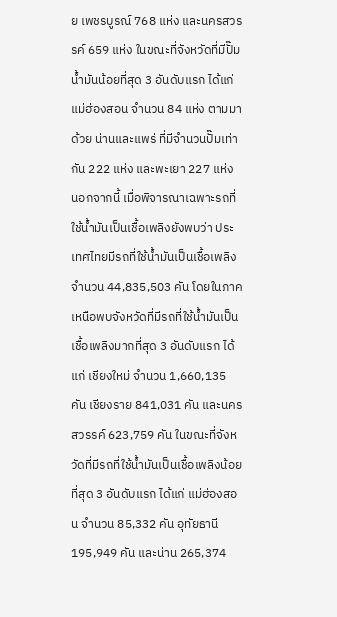ย เพชรบูรณ์ 768 แห่ง และนครสวรรค์ 659 แห่ง ในขณะที่จังหวัดที่มีปั๊มน้ำมันน้อยที่สุด 3 อันดับแรก ได้แก่ แม่ฮ่องสอน จำนวน 84 แห่ง ตามมาด้วย น่านและแพร่ ที่มีจำนวนปั๊มเท่ากัน 222 แห่ง และพะเยา 227 แห่ง
นอกจากนี้ เมื่อพิจารณาเฉพาะรถที่ใช้น้ำมันเป็นเชื้อเพลิงยังพบว่า ประเทศไทยมีรถที่ใช้น้ำมันเป็นเชื้อเพลิง จำนวน 44,835,503 คัน โดยในภาคเหนือพบจังหวัดที่มีรถที่ใช้น้ำมันเป็นเชื้อเพลิงมากที่สุด 3 อันดับแรก ได้แก่ เชียงใหม่ จำนวน 1,660,135 คัน เชียงราย 841,031 คัน และนครสวรรค์ 623,759 คัน ในขณะที่จังหวัดที่มีรถที่ใช้น้ำมันเป็นเชื้อเพลิงน้อยที่สุด 3 อันดับแรก ได้แก่ แม่ฮ่องสอน จำนวน 85,332 คัน อุทัยธานี 195,949 คัน และน่าน 265,374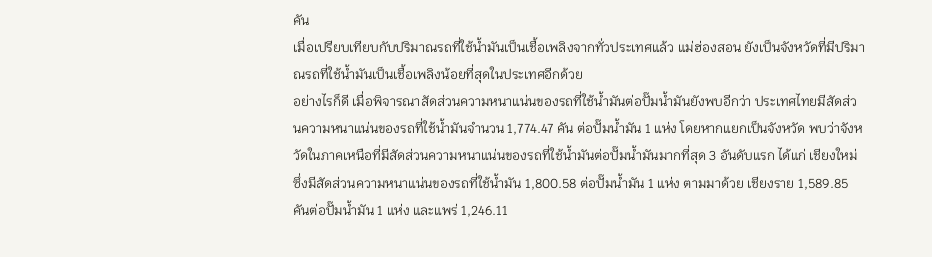คัน
เมื่อเปรียบเทียบกับปริมาณรถที่ใช้น้ำมันเป็นเชื้อเพลิงจากทั่วประเทศแล้ว แม่ฮ่องสอน ยังเป็นจังหวัดที่มีปริมาณรถที่ใช้น้ำมันเป็นเชื้อเพลิงน้อยที่สุดในประเทศอีกด้วย
อย่างไรก็ดี เมื่อพิจารณาสัดส่วนความหนาแน่นของรถที่ใช้น้ำมันต่อปั๊มน้ำมันยังพบอีกว่า ประเทศไทยมีสัดส่วนความหนาแน่นของรถที่ใช้น้ำมันจำนวน 1,774.47 คัน ต่อปั๊มน้ำมัน 1 แห่ง โดยหากแยกเป็นจังหวัด พบว่าจังหวัดในภาคเหนือที่มีสัดส่วนความหนาแน่นของรถที่ใช้น้ำมันต่อปั๊มน้ำมันมากที่สุด 3 อันดับแรก ได้แก่ เชียงใหม่ ซึ่งมีสัดส่วนความหนาแน่นของรถที่ใช้น้ำมัน 1,800.58 ต่อปั๊มน้ำมัน 1 แห่ง ตามมาด้วย เชียงราย 1,589.85 คันต่อปั๊มน้ำมัน 1 แห่ง และแพร่ 1,246.11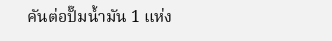คันต่อปั๊มน้ำมัน 1 แห่ง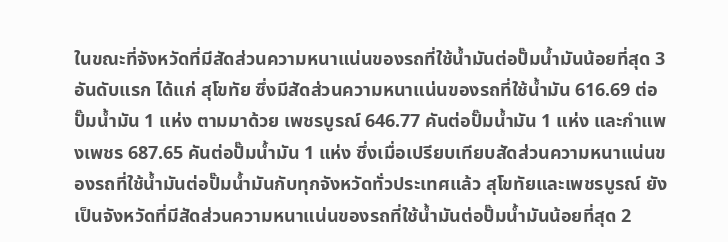ในขณะที่จังหวัดที่มีสัดส่วนความหนาแน่นของรถที่ใช้น้ำมันต่อปั๊มน้ำมันน้อยที่สุด 3 อันดับแรก ได้แก่ สุโขทัย ซึ่งมีสัดส่วนความหนาแน่นของรถที่ใช้น้ำมัน 616.69 ต่อปั๊มน้ำมัน 1 แห่ง ตามมาด้วย เพชรบูรณ์ 646.77 คันต่อปั๊มน้ำมัน 1 แห่ง และกำแพงเพชร 687.65 คันต่อปั๊มน้ำมัน 1 แห่ง ซึ่งเมื่อเปรียบเทียบสัดส่วนความหนาแน่นของรถที่ใช้น้ำมันต่อปั๊มน้ำมันกับทุกจังหวัดทั่วประเทศแล้ว สุโขทัยและเพชรบูรณ์ ยังเป็นจังหวัดที่มีสัดส่วนความหนาแน่นของรถที่ใช้น้ำมันต่อปั๊มน้ำมันน้อยที่สุด 2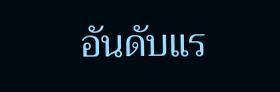อันดับแร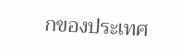กของประเทศ